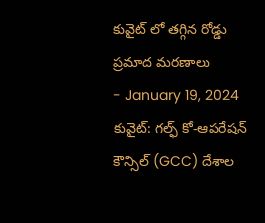కువైట్ లో తగ్గిన రోడ్డు ప్రమాద మరణాలు
- January 19, 2024
కువైట్: గల్ఫ్ కో-ఆపరేషన్ కౌన్సిల్ (GCC) దేశాల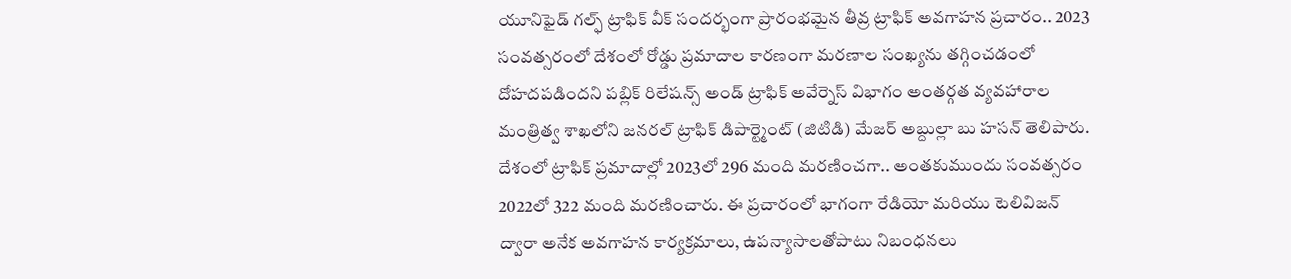యూనిఫైడ్ గల్ఫ్ ట్రాఫిక్ వీక్ సందర్భంగా ప్రారంభమైన తీవ్ర ట్రాఫిక్ అవగాహన ప్రచారం.. 2023 సంవత్సరంలో దేశంలో రోడ్డు ప్రమాదాల కారణంగా మరణాల సంఖ్యను తగ్గించడంలో దోహదపడిందని పబ్లిక్ రిలేషన్స్ అండ్ ట్రాఫిక్ అవేర్నెస్ విభాగం అంతర్గత వ్యవహారాల మంత్రిత్వ శాఖలోని జనరల్ ట్రాఫిక్ డిపార్ట్మెంట్ (జిటిడి) మేజర్ అబ్దుల్లా బు హసన్ తెలిపారు. దేశంలో ట్రాఫిక్ ప్రమాదాల్లో 2023లో 296 మంది మరణించగా.. అంతకుముందు సంవత్సరం 2022లో 322 మంది మరణించారు. ఈ ప్రచారంలో భాగంగా రేడియో మరియు టెలివిజన్ ద్వారా అనేక అవగాహన కార్యక్రమాలు, ఉపన్యాసాలతోపాటు నిబంధనలు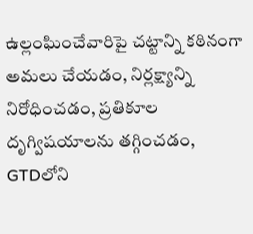ఉల్లంఘించేవారిపై చట్టాన్ని కఠినంగా అమలు చేయడం, నిర్లక్ష్యాన్ని నిరోధించడం, ప్రతికూల దృగ్విషయాలను తగ్గించడం, GTDలోని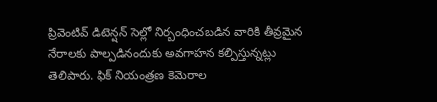ప్రివెంటివ్ డిటెన్షన్ సెల్లో నిర్బంధించబడిన వారికి తీవ్రమైన నేరాలకు పాల్పడినందుకు అవగాహన కల్పిస్తున్నట్లు తెలిపారు. ఫిక్ నియంత్రణ కెమెరాల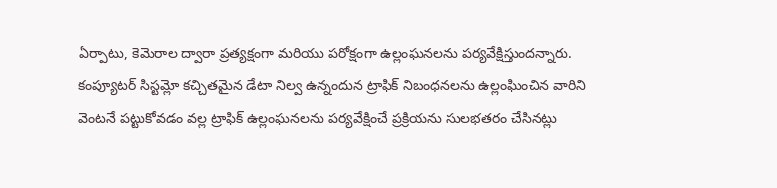ఏర్పాటు, కెమెరాల ద్వారా ప్రత్యక్షంగా మరియు పరోక్షంగా ఉల్లంఘనలను పర్యవేక్షిస్తుందన్నారు. కంప్యూటర్ సిస్టమ్లో కచ్చితమైన డేటా నిల్వ ఉన్నందున ట్రాఫిక్ నిబంధనలను ఉల్లంఘించిన వారిని వెంటనే పట్టుకోవడం వల్ల ట్రాఫిక్ ఉల్లంఘనలను పర్యవేక్షించే ప్రక్రియను సులభతరం చేసినట్లు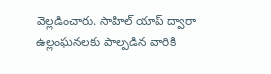వెల్లడించారు. సాహిల్ యాప్ ద్వారా ఉల్లంఘనలకు పాల్పడిన వారికి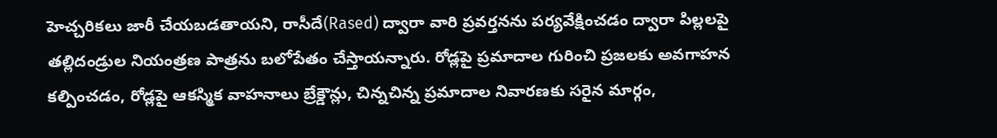హెచ్చరికలు జారీ చేయబడతాయని, రాసీదే(Rased) ద్వారా వారి ప్రవర్తనను పర్యవేక్షించడం ద్వారా పిల్లలపై తల్లిదండ్రుల నియంత్రణ పాత్రను బలోపేతం చేస్తాయన్నారు. రోడ్లపై ప్రమాదాల గురించి ప్రజలకు అవగాహన కల్పించడం, రోడ్లపై ఆకస్మిక వాహనాలు బ్రేక్డౌన్లు, చిన్నచిన్న ప్రమాదాల నివారణకు సరైన మార్గం,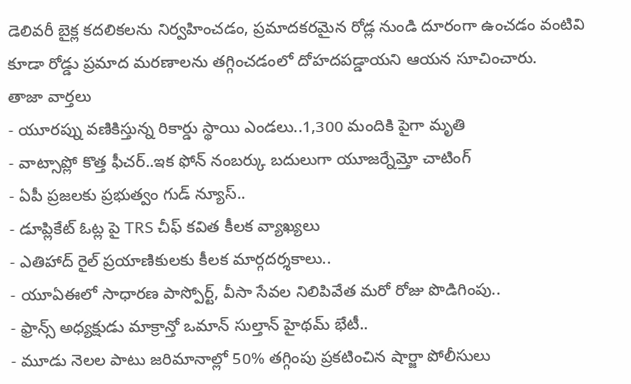డెలివరీ బైక్ల కదలికలను నిర్వహించడం, ప్రమాదకరమైన రోడ్ల నుండి దూరంగా ఉంచడం వంటివి కూడా రోడ్డు ప్రమాద మరణాలను తగ్గించడంలో దోహదపడ్డాయని ఆయన సూచించారు.
తాజా వార్తలు
- యూరప్ను వణికిస్తున్న రికార్డు స్థాయి ఎండలు..1,300 మందికి పైగా మృతి
- వాట్సాప్లో కొత్త ఫీచర్..ఇక ఫోన్ నంబర్కు బదులుగా యూజర్నేమ్తో చాటింగ్
- ఏపీ ప్రజలకు ప్రభుత్వం గుడ్ న్యూస్..
- డూప్లికేట్ ఓట్ల పై TRS చీఫ్ కవిత కీలక వ్యాఖ్యలు
- ఎతిహాద్ రైల్ ప్రయాణికులకు కీలక మార్గదర్శకాలు..
- యూఏఈలో సాధారణ పాస్పోర్ట్, వీసా సేవల నిలిపివేత మరో రోజు పొడిగింపు..
- ఫ్రాన్స్ అధ్యక్షుడు మాక్రాన్తో ఒమాన్ సుల్తాన్ హైథమ్ భేటీ..
- మూడు నెలల పాటు జరిమానాల్లో 50% తగ్గింపు ప్రకటించిన షార్జా పోలీసులు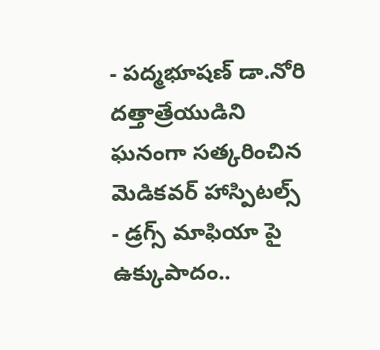- పద్మభూషణ్ డా.నోరి దత్తాత్రేయుడిని ఘనంగా సత్కరించిన మెడికవర్ హాస్పిటల్స్
- డ్రగ్స్ మాఫియా పై ఉక్కుపాదం..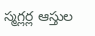స్మగ్లర్ల ఆస్తుల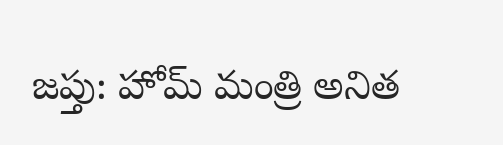జప్తు: హోమ్ మంత్రి అనిత